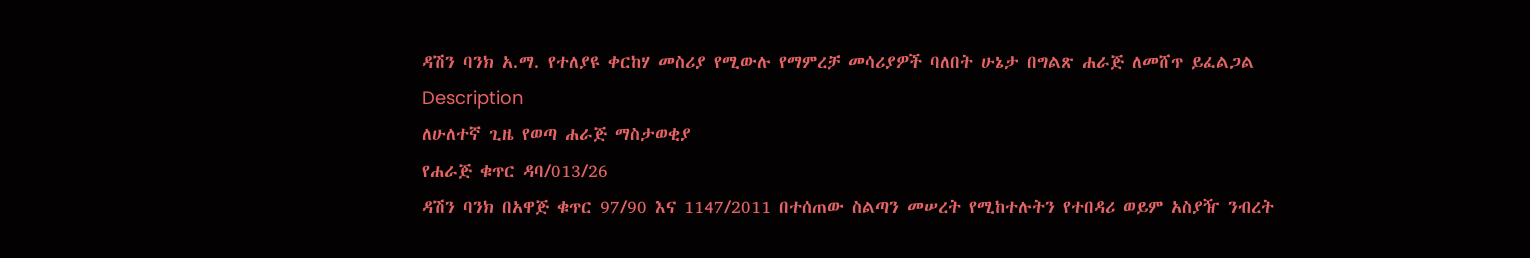ዳሽን ባንክ አ.ማ. የተለያዩ ቀርከሃ መስሪያ የሚውሉ የማምረቻ መሳሪያዎች ባለበት ሁኔታ በግልጽ ሐራጅ ለመሸጥ ይፈልጋል
Description
ለሁለተኛ ጊዜ የወጣ ሐራጅ ማስታወቂያ
የሐራጅ ቁጥር ዳባ/013/26
ዳሽን ባንክ በአዋጅ ቁጥር 97/90 እና 1147/2011 በተሰጠው ስልጣን መሠረት የሚከተሉትን የተበዳሪ ወይም አስያዥ ንብረት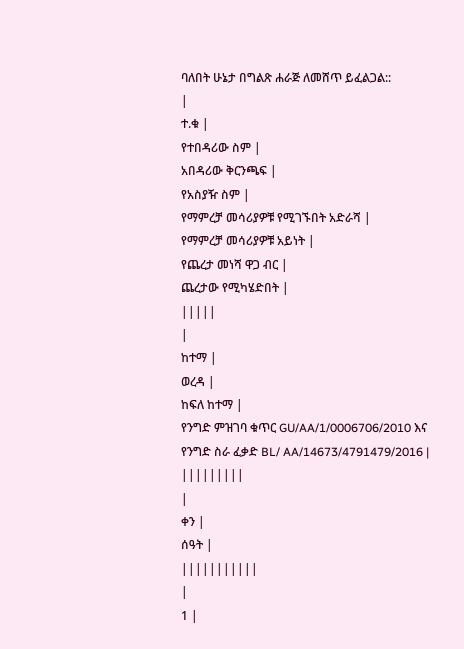ባለበት ሁኔታ በግልጽ ሐራጅ ለመሸጥ ይፈልጋል::
|
ተ.ቁ |
የተበዳሪው ስም |
አበዳሪው ቅርንጫፍ |
የአስያዥ ስም |
የማምረቻ መሳሪያዎቹ የሚገኙበት አድራሻ |
የማምረቻ መሳሪያዎቹ አይነት |
የጨረታ መነሻ ዋጋ ብር |
ጨረታው የሚካሄድበት |
|||||
|
ከተማ |
ወረዳ |
ከፍለ ከተማ |
የንግድ ምዝገባ ቁጥር GU/AA/1/0006706/2010 እና የንግድ ስራ ፈቃድ BL/ AA/14673/4791479/2016 |
|||||||||
|
ቀን |
ሰዓት |
|||||||||||
|
1 |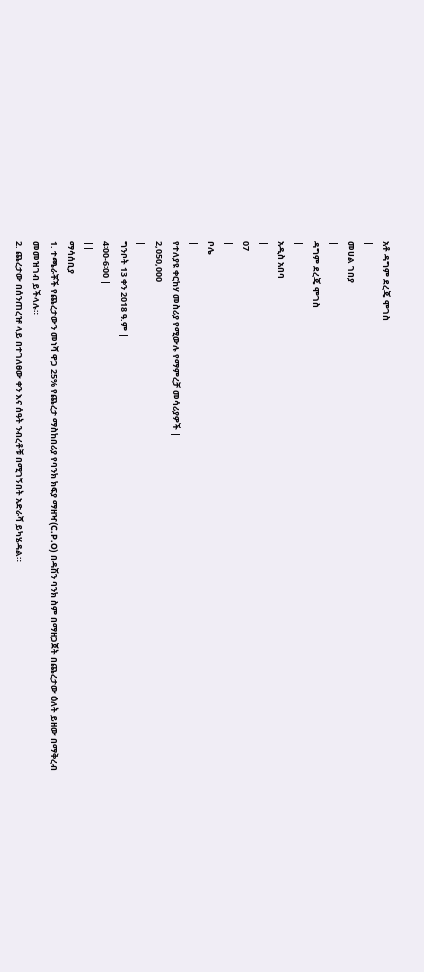አቶ ዳግም ደረጄ ሞገስ
|
መሀል ገበያ
|
ዳግም ደረጄ ሞገስ
|
አዲስ አበባ
|
07
|
ቦሌ
|
የተለያዩ ቀርከሃ መስሪያ የሚውሉ የማምረቻ መሳሪያዎች |
2,050,000
|
ግንቦት 13 ቀን 2018 ዓ.ም |
4፡00-6፡00 |
||
ማሳሰቢያ
1. ተጫራቾች የጨረታውን መነሻ ዋጋ 25% የጨረታ ማስከበሪያ የባንክ ክፍያ ማዘዣ(C.P.O) በዳሽን ባንክ ስም በማዘጋጀት በጨረታው ዕለት ይዘው በማቅረብ መመዝገብ ይችላሉ።
2. ጨረታው በሰንጠረዡ ላይ በተገለፀው ቀን እና ሰዓት ንብረቶቹ በሚገኝበት አድራሻ ይካሄዳል።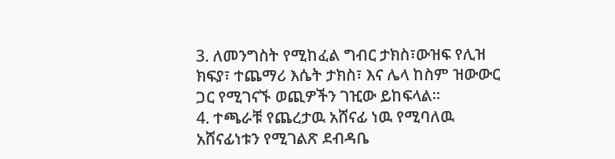3. ለመንግስት የሚከፈል ግብር ታክስ፣ውዝፍ የሊዝ ክፍያ፣ ተጨማሪ እሴት ታክስ፣ እና ሌላ ከስም ዝውውር ጋር የሚገናኙ ወጪዎችን ገዢው ይከፍላል።
4. ተጫራቹ የጨረታዉ አሸናፊ ነዉ የሚባለዉ አሸናፊነቱን የሚገልጽ ደብዳቤ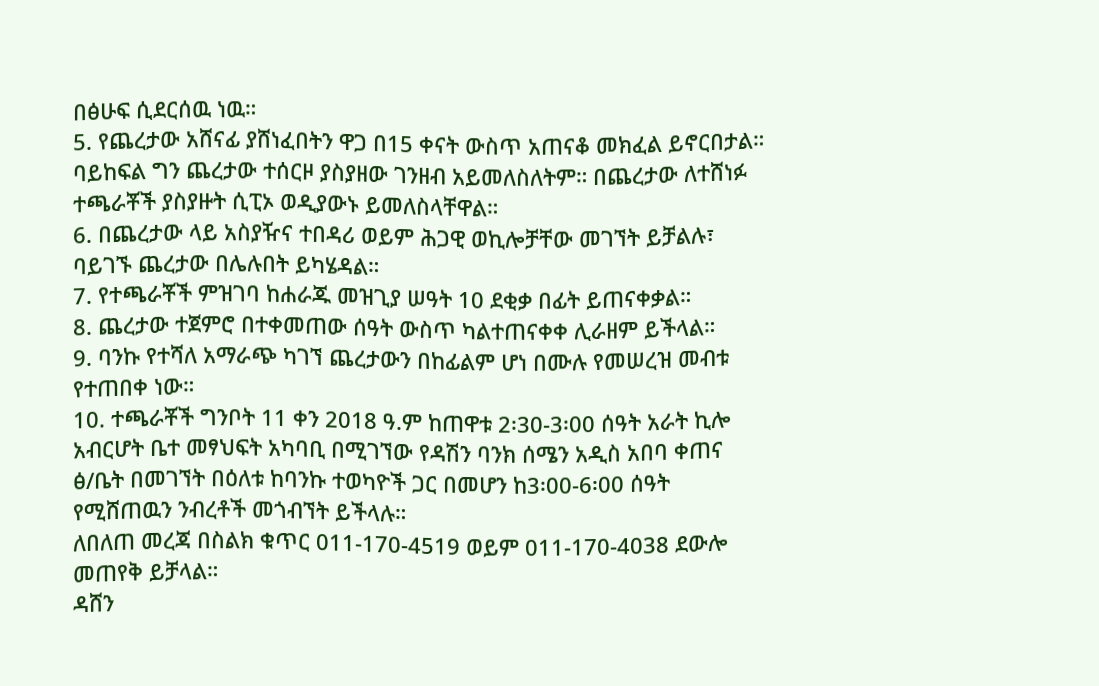በፅሁፍ ሲደርሰዉ ነዉ።
5. የጨረታው አሸናፊ ያሸነፈበትን ዋጋ በ15 ቀናት ውስጥ አጠናቆ መክፈል ይኖርበታል። ባይከፍል ግን ጨረታው ተሰርዞ ያስያዘው ገንዘብ አይመለስለትም። በጨረታው ለተሸነፉ ተጫራቾች ያስያዙት ሲፒኦ ወዲያውኑ ይመለስላቸዋል።
6. በጨረታው ላይ አስያዥና ተበዳሪ ወይም ሕጋዊ ወኪሎቻቸው መገኘት ይቻልሉ፣ ባይገኙ ጨረታው በሌሉበት ይካሄዳል።
7. የተጫራቾች ምዝገባ ከሐራጁ መዝጊያ ሠዓት 10 ደቂቃ በፊት ይጠናቀቃል።
8. ጨረታው ተጀምሮ በተቀመጠው ሰዓት ውስጥ ካልተጠናቀቀ ሊራዘም ይችላል።
9. ባንኩ የተሻለ አማራጭ ካገኘ ጨረታውን በከፊልም ሆነ በሙሉ የመሠረዝ መብቱ የተጠበቀ ነው።
10. ተጫራቾች ግንቦት 11 ቀን 2018 ዓ.ም ከጠዋቱ 2፡30-3፡00 ሰዓት አራት ኪሎ አብርሆት ቤተ መፃህፍት አካባቢ በሚገኘው የዳሽን ባንክ ሰሜን አዲስ አበባ ቀጠና ፅ/ቤት በመገኘት በዕለቱ ከባንኩ ተወካዮች ጋር በመሆን ከ3፡00-6፡00 ሰዓት የሚሸጠዉን ንብረቶች መጎብኘት ይችላሉ።
ለበለጠ መረጃ በስልክ ቁጥር 011-170-4519 ወይም 011-170-4038 ደውሎ መጠየቅ ይቻላል።
ዳሸን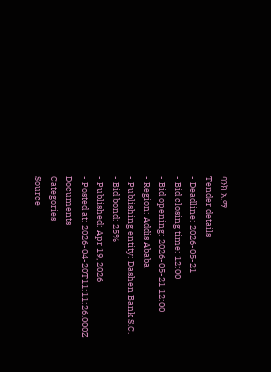ባንክ አ.ማ
Tender details
- Deadline: 2026-05-21
- Bid closing time: 12:00
- Bid opening: 2026-05-21 12:00
- Region: Addis Ababa
- Publishing entity: Dashen Bank S.C.
- Bid bond: 25%
- Published: Apr 19, 2026
- Posted at: 2026-04-20T11:11:26.000Z
Documents
Categories
Source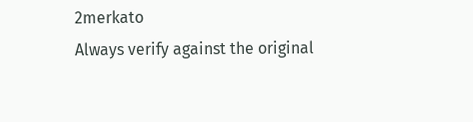2merkato
Always verify against the original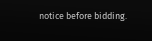notice before bidding.